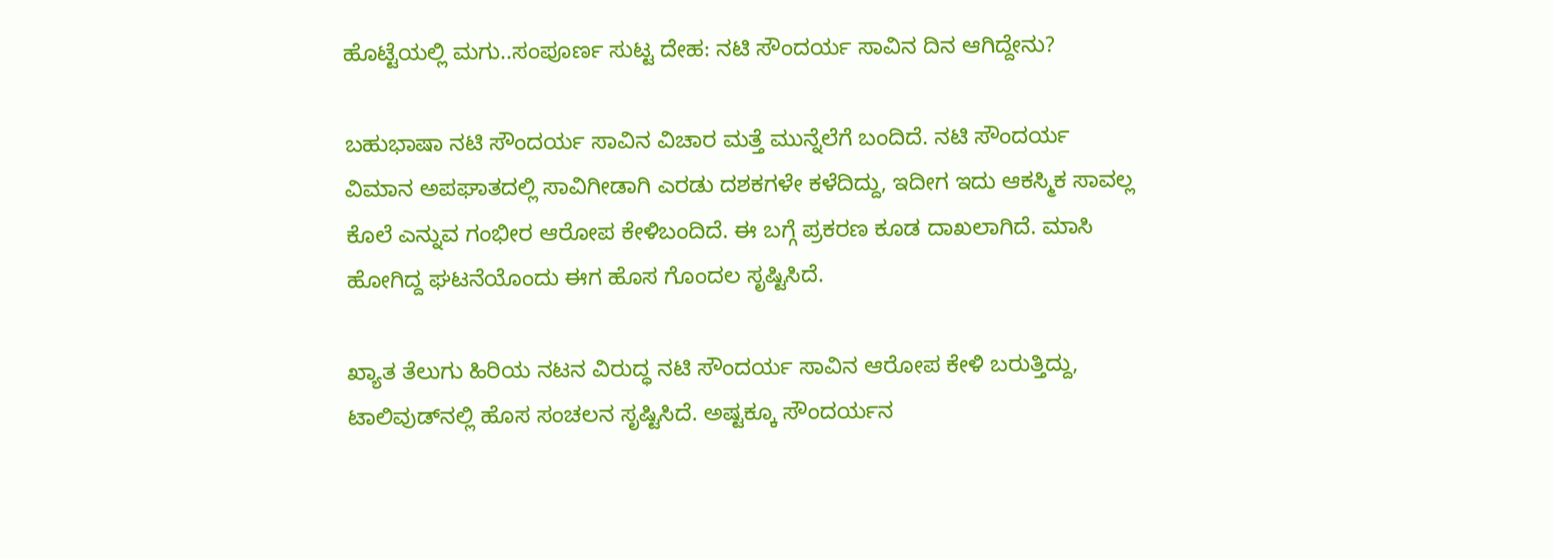ಹೊಟ್ಟೆಯಲ್ಲಿ ಮಗು..ಸಂಪೂರ್ಣ ಸುಟ್ಟ ದೇಹ: ನಟಿ ಸೌಂದರ್ಯ ಸಾವಿನ ದಿನ ಆಗಿದ್ದೇನು?

ಬಹುಭಾಷಾ ನಟಿ ಸೌಂದರ್ಯ ಸಾವಿನ ವಿಚಾರ ಮತ್ತೆ ಮುನ್ನೆಲೆಗೆ ಬಂದಿದೆ. ನಟಿ ಸೌಂದರ್ಯ ವಿಮಾನ ಅಪಘಾತದಲ್ಲಿ ಸಾವಿಗೀಡಾಗಿ ಎರಡು ದಶಕಗಳೇ ಕಳೆದಿದ್ದು, ಇದೀಗ ಇದು ಆಕಸ್ಮಿಕ ಸಾವಲ್ಲ ಕೊಲೆ ಎನ್ನುವ ಗಂಭೀರ ಆರೋಪ ಕೇಳಿಬಂದಿದೆ. ಈ ಬಗ್ಗೆ ಪ್ರಕರಣ ಕೂಡ ದಾಖಲಾಗಿದೆ. ಮಾಸಿ ಹೋಗಿದ್ದ ಘಟನೆಯೊಂದು ಈಗ ಹೊಸ ಗೊಂದಲ ಸೃಷ್ಟಿಸಿದೆ.

ಖ್ಯಾತ ತೆಲುಗು ಹಿರಿಯ ನಟನ ವಿರುದ್ಧ ನಟಿ ಸೌಂದರ್ಯ ಸಾವಿನ ಆರೋಪ ಕೇಳಿ ಬರುತ್ತಿದ್ದು, ಟಾಲಿವುಡ್‌ನಲ್ಲಿ ಹೊಸ ಸಂಚಲನ ಸೃಷ್ಟಿಸಿದೆ. ಅಷ್ಟಕ್ಕೂ ಸೌಂದರ್ಯನ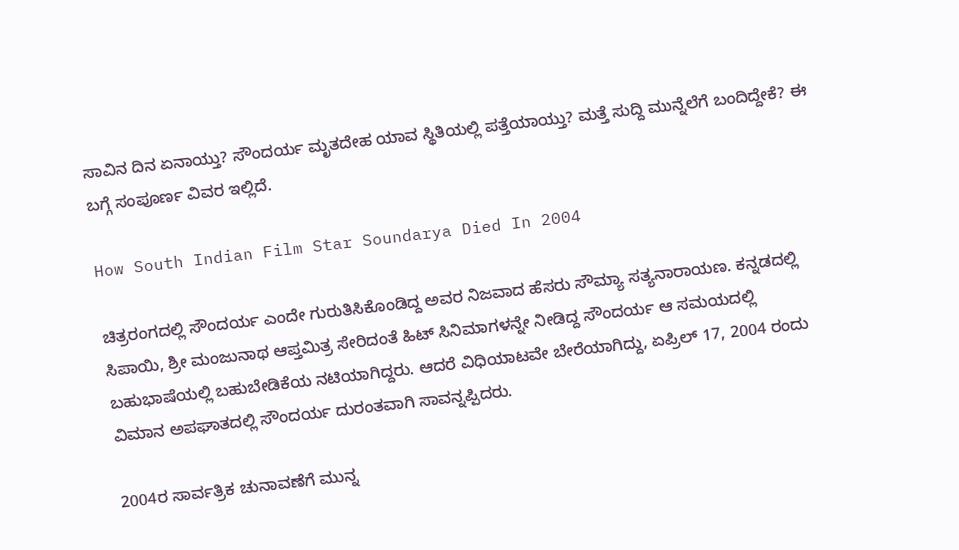ಸಾವಿನ ದಿನ ಏನಾಯ್ತು? ಸೌಂದರ್ಯ ಮೃತದೇಹ ಯಾವ ಸ್ಥಿತಿಯಲ್ಲಿ ಪತ್ತೆಯಾಯ್ತು? ಮತ್ತೆ ಸುದ್ದಿ ಮುನ್ನೆಲೆಗೆ ಬಂದಿದ್ದೇಕೆ? ಈ ಬಗ್ಗೆ ಸಂಪೂರ್ಣ ವಿವರ ಇಲ್ಲಿದೆ.

How South Indian Film Star Soundarya Died In 2004

ಚಿತ್ರರಂಗದಲ್ಲಿ ಸೌಂದರ್ಯ ಎಂದೇ ಗುರುತಿಸಿಕೊಂಡಿದ್ದ ಅವರ ನಿಜವಾದ ಹೆಸರು ಸೌಮ್ಯಾ ಸತ್ಯನಾರಾಯಣ. ಕನ್ನಡದಲ್ಲಿ ಸಿಪಾಯಿ, ಶ್ರೀ ಮಂಜುನಾಥ ಆಪ್ತಮಿತ್ರ ಸೇರಿದಂತೆ ಹಿಟ್‌ ಸಿನಿಮಾಗಳನ್ನೇ ನೀಡಿದ್ದ ಸೌಂದರ್ಯ ಆ ಸಮಯದಲ್ಲಿ ಬಹುಭಾಷೆಯಲ್ಲಿ ಬಹುಬೇಡಿಕೆಯ ನಟಿಯಾಗಿದ್ದರು. ಆದರೆ ವಿಧಿಯಾಟವೇ ಬೇರೆಯಾಗಿದ್ದು, ಏಪ್ರಿಲ್ 17, 2004 ರಂದು ವಿಮಾನ ಅಪಘಾತದಲ್ಲಿ ಸೌಂದರ್ಯ ದುರಂತವಾಗಿ ಸಾವನ್ನಪ್ಪಿದರು.

2004ರ ಸಾರ್ವತ್ರಿಕ ಚುನಾವಣೆಗೆ ಮುನ್ನ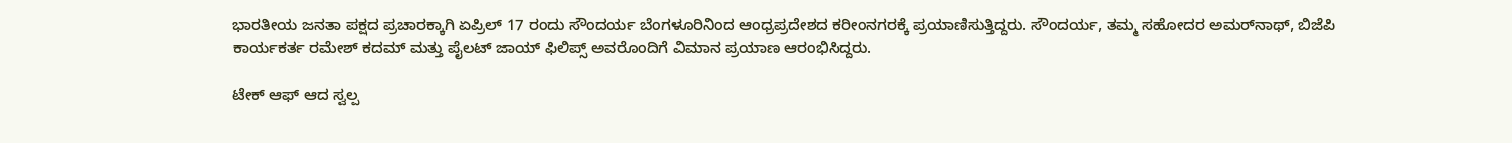ಭಾರತೀಯ ಜನತಾ ಪಕ್ಷದ ಪ್ರಚಾರಕ್ಕಾಗಿ ಏಪ್ರಿಲ್ 17 ರಂದು ಸೌಂದರ್ಯ ಬೆಂಗಳೂರಿನಿಂದ ಆಂಧ್ರಪ್ರದೇಶದ ಕರೀಂನಗರಕ್ಕೆ ಪ್ರಯಾಣಿಸುತ್ತಿದ್ದರು. ಸೌಂದರ್ಯ, ತಮ್ಮ ಸಹೋದರ ಅಮರ್‌ನಾಥ್, ಬಿಜೆಪಿ ಕಾರ್ಯಕರ್ತ ರಮೇಶ್ ಕದಮ್ ಮತ್ತು ಪೈಲಟ್ ಜಾಯ್ ಫಿಲಿಪ್ಸ್ ಅವರೊಂದಿಗೆ ವಿಮಾನ ಪ್ರಯಾಣ ಆರಂಭಿಸಿದ್ದರು.

ಟೇಕ್ ಆಫ್ ಆದ ಸ್ವಲ್ಪ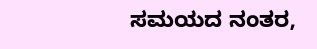ಸಮಯದ ನಂತರ,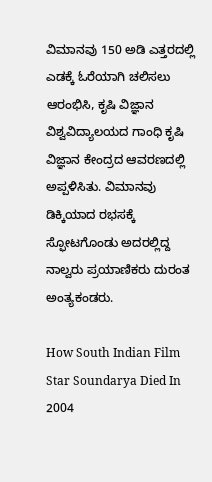ವಿಮಾನವು 150 ಅಡಿ ಎತ್ತರದಲ್ಲಿ ಎಡಕ್ಕೆ ಓರೆಯಾಗಿ ಚಲಿಸಲು ಆರಂಭಿಸಿ, ಕೃಷಿ ವಿಜ್ಞಾನ ವಿಶ್ವವಿದ್ಯಾಲಯದ ಗಾಂಧಿ ಕೃಷಿ ವಿಜ್ಞಾನ ಕೇಂದ್ರದ ಆವರಣದಲ್ಲಿ ಅಪ್ಪಳಿಸಿತು. ವಿಮಾನವು ಡಿಕ್ಕಿಯಾದ ರಭಸಕ್ಕೆ ಸ್ಫೋಟಗೊಂಡು ಅದರಲ್ಲಿದ್ದ ನಾಲ್ವರು ಪ್ರಯಾಣಿಕರು ದುರಂತ ಅಂತ್ಯಕಂಡರು.

How South Indian Film Star Soundarya Died In 2004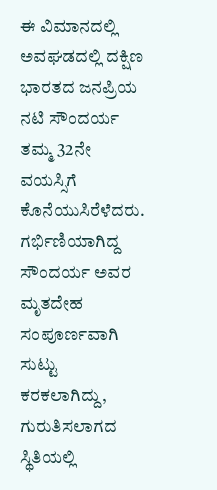ಈ ವಿಮಾನದಲ್ಲಿ ಅವಘಡದಲ್ಲಿ ದಕ್ಷಿಣ ಭಾರತದ ಜನಪ್ರಿಯ ನಟಿ ಸೌಂದರ್ಯ ತಮ್ಮ 32ನೇ ವಯಸ್ಸಿಗೆ ಕೊನೆಯುಸಿರೆಳೆದರು. ಗರ್ಭಿಣಿಯಾಗಿದ್ದ ಸೌಂದರ್ಯ ಅವರ ಮೃತದೇಹ ಸಂಪೂರ್ಣವಾಗಿ ಸುಟ್ಟು ಕರಕಲಾಗಿದ್ದು, ಗುರುತಿಸಲಾಗದ ಸ್ಥಿತಿಯಲ್ಲಿ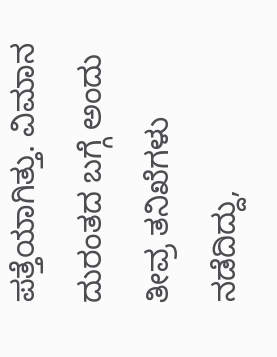ಪತ್ತೆಯಾಗಿತ್ತು. ವಿಮಾನ ದುರಂತದ ಬಗ್ಗೆ ಅಂದು ತೀವ್ರ ತನಿಖೆಗಳು ನಡೆದಿದ್ದು,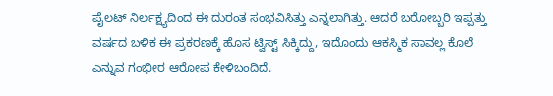ಪೈಲಟ್ ನಿರ್ಲಕ್ಷ್ಯದಿಂದ ಈ ದುರಂತ ಸಂಭವಿಸಿತ್ತು ಎನ್ನಲಾಗಿತ್ತು. ಆದರೆ ಬರೋಬ್ಬರಿ ಇಪ್ಪತ್ತು ವರ್ಷದ ಬಳಿಕ ಈ ಪ್ರಕರಣಕ್ಕೆ ಹೊಸ ಟ್ವಿಸ್ಟ್‌ ಸಿಕ್ಕಿದ್ದು, ಇದೊಂದು ಆಕಸ್ಮಿಕ ಸಾವಲ್ಲ ಕೊಲೆ ಎನ್ನುವ ಗಂಭೀರ ಆರೋಪ ಕೇಳಿಬಂದಿದೆ.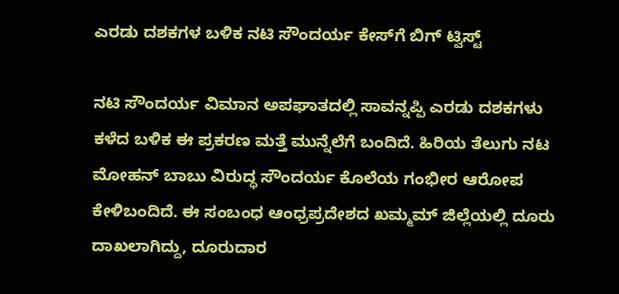ಎರಡು ದಶಕಗಳ ಬಳಿಕ ನಟಿ ಸೌಂದರ್ಯ ಕೇಸ್‌ಗೆ ಬಿಗ್‌ ಟ್ವಿಸ್ಟ್‌

ನಟಿ ಸೌಂದರ್ಯ ವಿಮಾನ ಅಪಘಾತದಲ್ಲಿ ಸಾವನ್ನಪ್ಪಿ ಎರಡು ದಶಕಗಳು ಕಳೆದ ಬಳಿಕ ಈ ಪ್ರಕರಣ ಮತ್ತೆ ಮುನ್ನೆಲೆಗೆ ಬಂದಿದೆ. ಹಿರಿಯ ತೆಲುಗು ನಟ ಮೋಹನ್ ಬಾಬು ವಿರುದ್ಧ ಸೌಂದರ್ಯ ಕೊಲೆಯ ಗಂಭೀರ ಆರೋಪ ಕೇಳಿಬಂದಿದೆ. ಈ ಸಂಬಂಧ ಆಂಧ್ರಪ್ರದೇಶದ ಖಮ್ಮಮ್ ಜಿಲ್ಲೆಯಲ್ಲಿ ದೂರು ದಾಖಲಾಗಿದ್ದು, ದೂರುದಾರ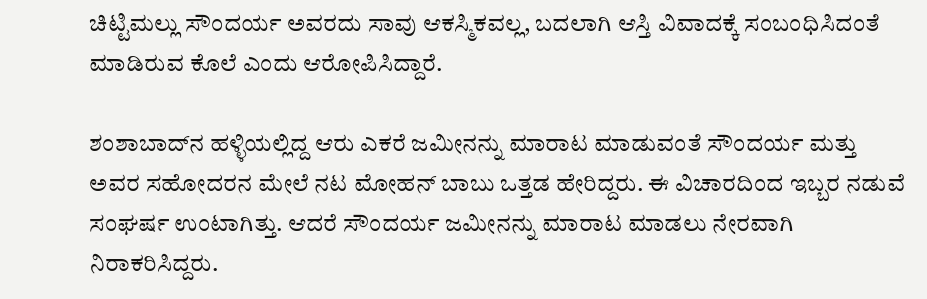ಚಿಟ್ಟಿಮಲ್ಲು ಸೌಂದರ್ಯ ಅವರದು ಸಾವು ಆಕಸ್ಮಿಕವಲ್ಲ, ಬದಲಾಗಿ ಆಸ್ತಿ ವಿವಾದಕ್ಕೆ ಸಂಬಂಧಿಸಿದಂತೆ ಮಾಡಿರುವ ಕೊಲೆ ಎಂದು ಆರೋಪಿಸಿದ್ದಾರೆ.

ಶಂಶಾಬಾದ್‌ನ ಹಳ್ಳಿಯಲ್ಲಿದ್ದ ಆರು ಎಕರೆ ಜಮೀನನ್ನು ಮಾರಾಟ ಮಾಡುವಂತೆ ಸೌಂದರ್ಯ ಮತ್ತು ಅವರ ಸಹೋದರನ ಮೇಲೆ ನಟ ಮೋಹನ್ ಬಾಬು ಒತ್ತಡ ಹೇರಿದ್ದರು. ಈ ವಿಚಾರದಿಂದ ಇಬ್ಬರ ನಡುವೆ ಸಂಘರ್ಷ ಉಂಟಾಗಿತ್ತು. ಆದರೆ ಸೌಂದರ್ಯ ಜಮೀನನ್ನು ಮಾರಾಟ ಮಾಡಲು ನೇರವಾಗಿ ನಿರಾಕರಿಸಿದ್ದರು.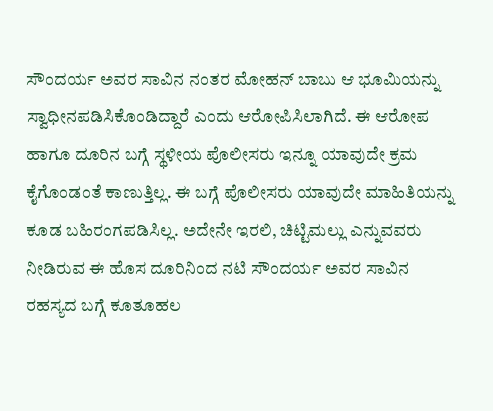ಸೌಂದರ್ಯ ಅವರ ಸಾವಿನ ನಂತರ ಮೋಹನ್ ಬಾಬು ಆ ಭೂಮಿಯನ್ನು ಸ್ವಾಧೀನಪಡಿಸಿಕೊಂಡಿದ್ದಾರೆ ಎಂದು ಆರೋಪಿಸಿಲಾಗಿದೆ. ಈ ಆರೋಪ ಹಾಗೂ ದೂರಿನ ಬಗ್ಗೆ ಸ್ಥಳೀಯ ಪೊಲೀಸರು ಇನ್ನೂ ಯಾವುದೇ ಕ್ರಮ ಕೈಗೊಂಡಂತೆ ಕಾಣುತ್ತಿಲ್ಲ. ಈ ಬಗ್ಗೆ ಪೊಲೀಸರು ಯಾವುದೇ ಮಾಹಿತಿಯನ್ನು ಕೂಡ ಬಹಿರಂಗಪಡಿಸಿಲ್ಲ. ಅದೇನೇ ಇರಲಿ, ಚಿಟ್ಟಿಮಲ್ಲು ಎನ್ನುವವರು ನೀಡಿರುವ ಈ ಹೊಸ ದೂರಿನಿಂದ ನಟಿ ಸೌಂದರ್ಯ ಅವರ ಸಾವಿನ ರಹಸ್ಯದ ಬಗ್ಗೆ ಕೂತೂಹಲ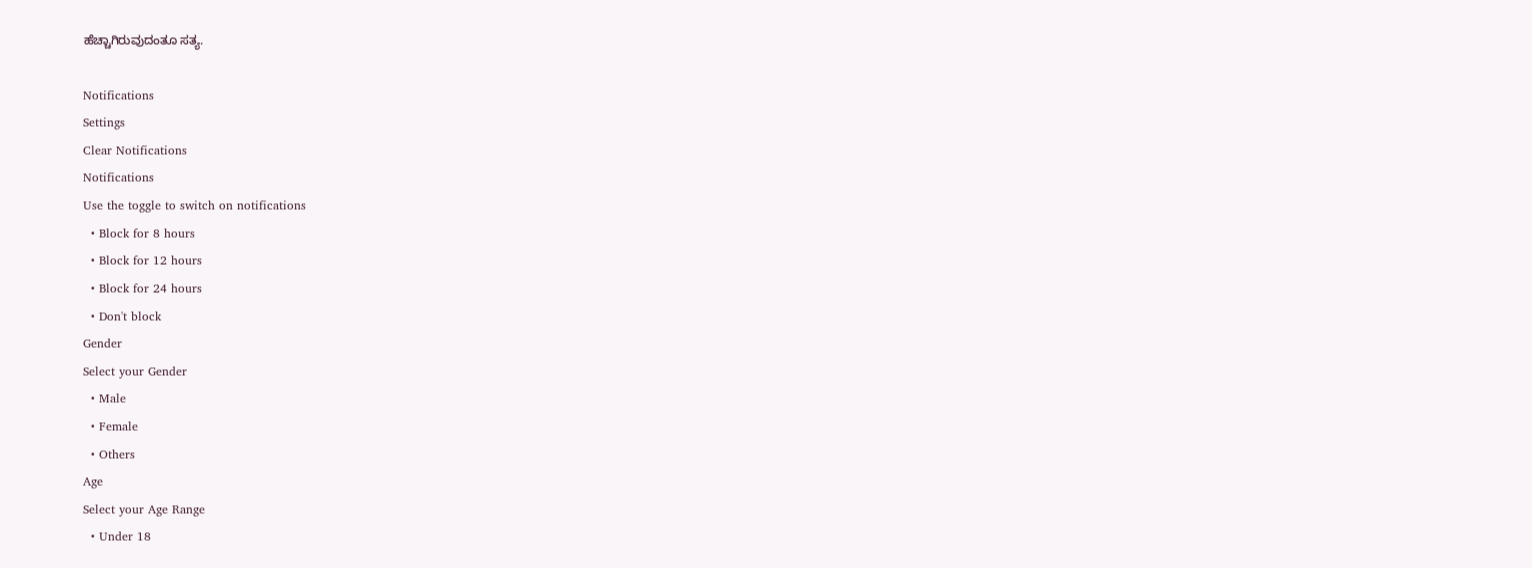ಹೆಚ್ಚಾಗಿರುವುದಂತೂ ಸತ್ಯ.

Notifications
Settings
Clear Notifications
Notifications
Use the toggle to switch on notifications
  • Block for 8 hours
  • Block for 12 hours
  • Block for 24 hours
  • Don't block
Gender
Select your Gender
  • Male
  • Female
  • Others
Age
Select your Age Range
  • Under 18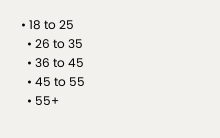• 18 to 25
  • 26 to 35
  • 36 to 45
  • 45 to 55
  • 55+